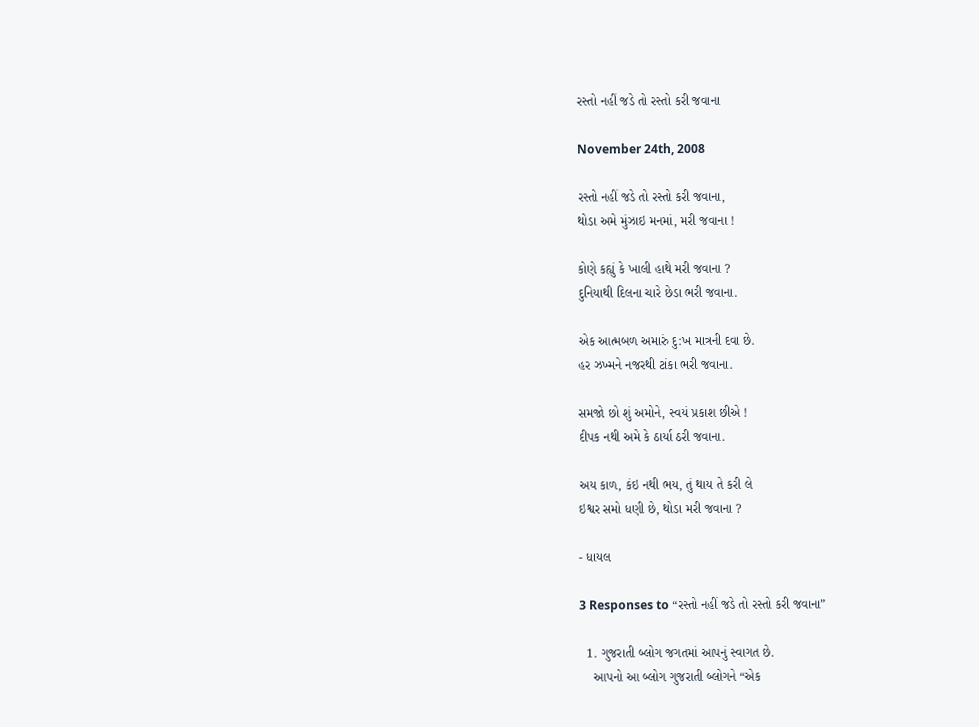રસ્તો નહીં જડે તો રસ્તો કરી જવાના

November 24th, 2008

રસ્તો નહીં જડે તો રસ્તો કરી જવાના,
થોડા અમે મુંઝાઇ મનમાં, મરી જવાના !

કોણે કહ્યું કે ખાલી હાથે મરી જવાના ?
દુનિયાથી દિલના ચારે છેડા ભરી જવાના.

એક આત્મબળ અમારું દુ:ખ માત્રની દવા છે.
હર ઝખ્મને નજરથી ટાંકા ભરી જવાના.

સમજો છો શું અમોને, સ્વયં પ્રકાશ છીએ !
દીપક નથી અમે કે ઠાર્યા ઠરી જવાના.

અય કાળ, કંઇ નથી ભય, તું થાય તે કરી લે
ઇશ્વર સમો ધણી છે, થોડા મરી જવાના ?

- ધાયલ

3 Responses to “રસ્તો નહીં જડે તો રસ્તો કરી જવાના”

  1. ગુજરાતી બ્લોગ જગતમાં આપનું સ્વાગત છે.
    આપનો આ બ્લોગ ગુજરાતી બ્લોગને “એક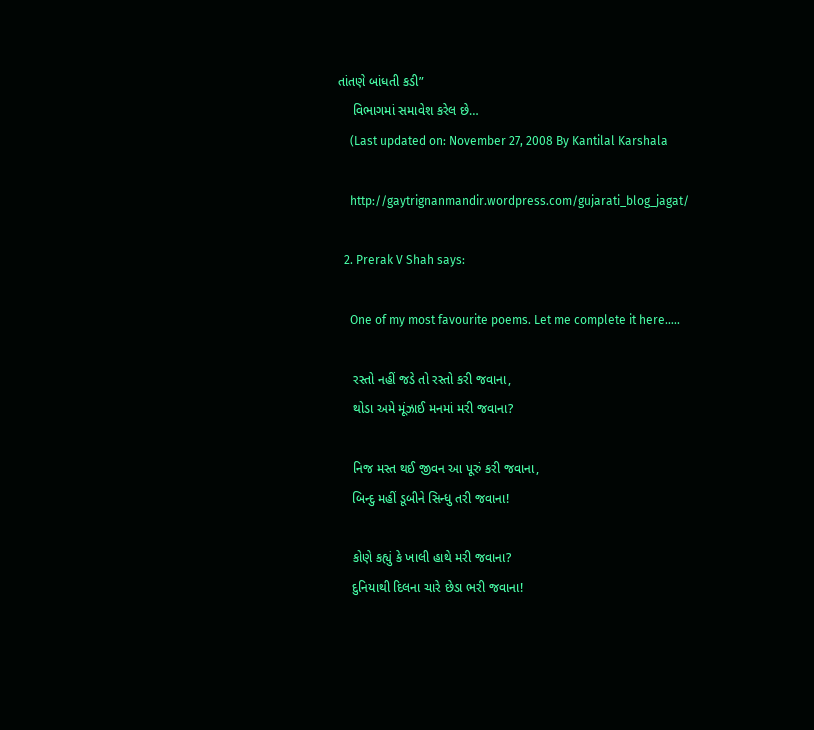તાંતણે બાંધતી કડી”
    વિભાગમાં સમાવેશ કરેલ છે…
    (Last updated on: November 27, 2008 By Kantilal Karshala

    http://gaytrignanmandir.wordpress.com/gujarati_blog_jagat/

  2. Prerak V Shah says:

    One of my most favourite poems. Let me complete it here…..

    રસ્તો નહીં જડે તો રસ્તો કરી જવાના,
    થોડા અમે મૂંઝાઈ મનમાં મરી જવાના?

    નિજ મસ્ત થઈ જીવન આ પૂરું કરી જવાના,
    બિન્દુ મહીં ડૂબીને સિન્ધુ તરી જવાના!

    કોણે કહ્યું કે ખાલી હાથે મરી જવાના?
    દુનિયાથી દિલના ચારે છેડા ભરી જવાના!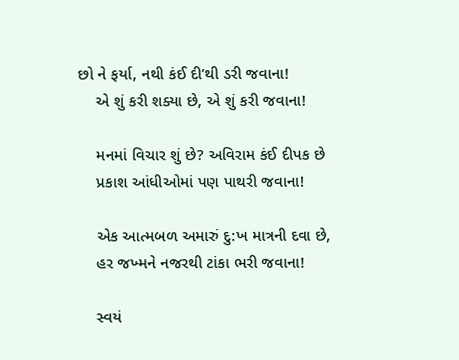છો ને ફર્યા, નથી કંઈ દી’થી ડરી જવાના!
    એ શું કરી શક્યા છે, એ શું કરી જવાના!

    મનમાં વિચાર શું છે? અવિરામ કંઈ દીપક છે
    પ્રકાશ આંધીઓમાં પણ પાથરી જવાના!

    એક આત્મબળ અમારું દુ:ખ માત્રની દવા છે,
    હર જખ્મને નજરથી ટાંકા ભરી જવાના!

    સ્વયં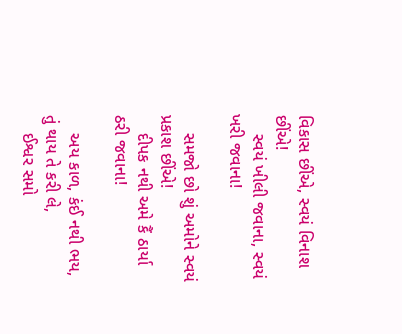વિકાસ છીંએ, સ્વયં વિનાશ છીંએ!
    સ્વયં ખીલી જવાના, સ્વયં ખરી જવાના!

    સમજો છો શું અમોને સ્વયં પ્રકાશ છીંએ!
    દીપક નથી અમે કૈં ઠાર્યા ઠરી જવાના!

    અય કાળ, કંઈ નથી ભય, તું થાય તે કરી લે,
    ઈશ્વર સમો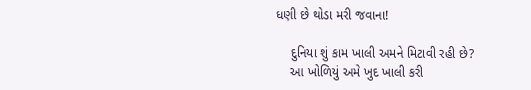ધણી છે થોડા મરી જવાના!

    દુનિયા શું કામ ખાલી અમને મિટાવી રહી છે?
    આ ખોળિયું અમે ખુદ ખાલી કરી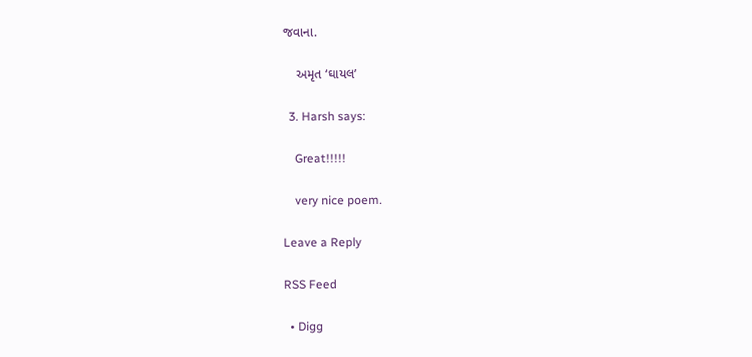જવાના.

    અમૃત ‘ઘાયલ’

  3. Harsh says:

    Great!!!!!

    very nice poem.

Leave a Reply

RSS Feed

  • Digg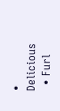• Delicious
  • Furl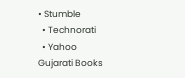• Stumble
  • Technorati
  • Yahoo
Gujarati Books